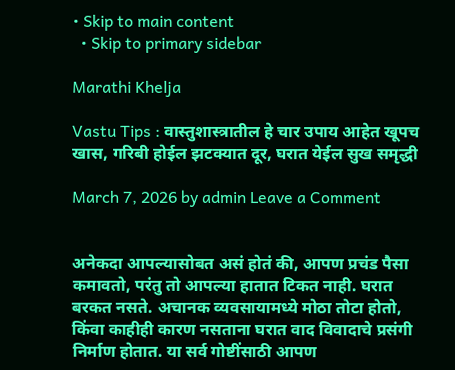• Skip to main content
  • Skip to primary sidebar

Marathi Khelja

Vastu Tips : वास्तुशास्त्रातील हे चार उपाय आहेत खूपच खास, गरिबी होईल झटक्यात दूर, घरात येईल सुख समृद्धी

March 7, 2026 by admin Leave a Comment


अनेकदा आपल्यासोबत असं होतं की, आपण प्रचंड पैसा कमावतो, परंतु तो आपल्या हातात टिकत नाही. घरात बरकत नसते. अचानक व्यवसायामध्ये मोठा तोटा होतो, किंवा काहीही कारण नसताना घरात वाद विवादाचे प्रसंगी निर्माण होतात. या सर्व गोष्टींसाठी आपण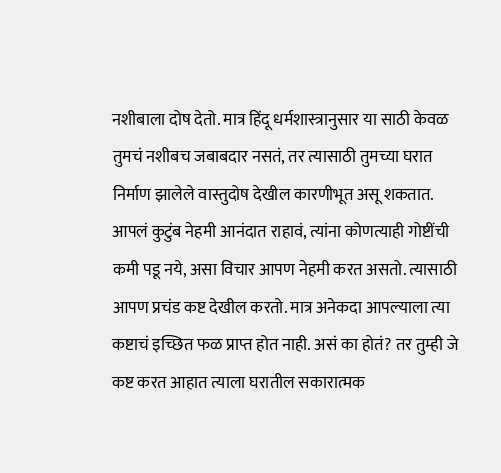नशीबाला दोष देतो. मात्र हिंदू धर्मशास्त्रानुसार या साठी केवळ तुमचं नशीबच जबाबदार नसतं, तर त्यासाठी तुमच्या घरात निर्माण झालेले वास्तुदोष देखील कारणीभूत असू शकतात. आपलं कुटुंब नेहमी आनंदात राहावं, त्यांना कोणत्याही गोष्टींची कमी पडू नये, असा विचार आपण नेहमी करत असतो. त्यासाठी आपण प्रचंड कष्ट देखील करतो. मात्र अनेकदा आपल्याला त्या कष्टाचं इच्छित फळ प्राप्त होत नाही. असं का होतं? तर तुम्ही जे कष्ट करत आहात त्याला घरातील सकारात्मक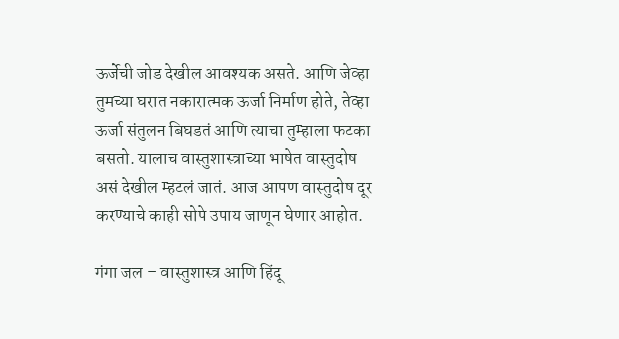ऊर्जेची जोड देखील आवश्यक असते. आणि जेव्हा तुमच्या घरात नकारात्मक ऊर्जा निर्माण होते, तेव्हा ऊर्जा संतुलन बिघडतं आणि त्याचा तुम्हाला फटका बसतो. यालाच वास्तुशास्त्राच्या भाषेत वास्तुदोष असं देखील म्हटलं जातं. आज आपण वास्तुदोष दूर करण्याचे काही सोपे उपाय जाणून घेणार आहोत.

गंगा जल – वास्तुशास्त्र आणि हिंदू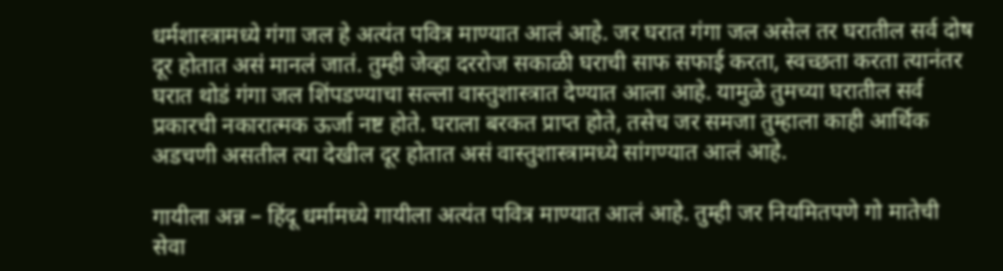धर्मशास्त्रामध्ये गंगा जल हे अत्यंत पवित्र माण्यात आलं आहे. जर घरात गंगा जल असेल तर घरातील सर्व दोष दूर होतात असं मानलं जातं. तुम्ही जेव्हा दररोज सकाळी घराची साफ सफाई करता, स्वच्छता करता त्यानंतर घरात थोडं गंगा जल शिंपडण्याचा सल्ला वास्तुशास्त्रात देण्यात आला आहे. यामुळे तुमच्या घरातील सर्व प्रकारची नकारात्मक ऊर्जा नष्ट होते. घराला बरकत प्राप्त होते, तसेच जर समजा तुम्हाला काही आर्थिक अडचणी असतील त्या देखील दूर होतात असं वास्तुशास्त्रामध्ये सांगण्यात आलं आहे.

गायीला अन्न – हिंदू धर्मामध्ये गायीला अत्यंत पवित्र माण्यात आलं आहे. तुम्ही जर नियमितपणे गो मातेची सेवा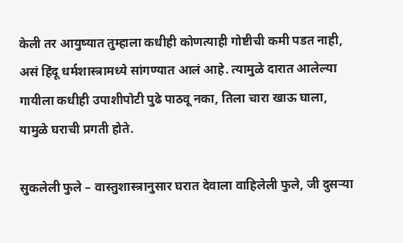केली तर आयुष्यात तुम्हाला कधीही कोणत्याही गोष्टीची कमी पडत नाही, असं हिंदू धर्मशास्त्रामध्ये सांगण्यात आलं आहे. त्यामुळे दारात आलेल्या गायीला कधीही उपाशीपोटी पुढे पाठवू नका, तिला चारा खाऊ घाला, यामुळे घराची प्रगती होते.

सुकलेली फुले – वास्तुशास्त्रानुसार घरात देवाला वाहिलेली फुले, जी दुसऱ्या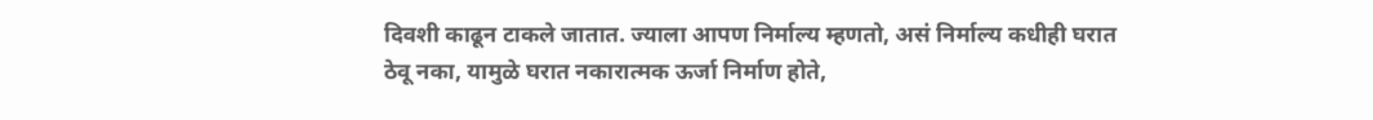दिवशी काढून टाकले जातात. ज्याला आपण निर्माल्य म्हणतो, असं निर्माल्य कधीही घरात ठेवू नका, यामुळे घरात नकारात्मक ऊर्जा निर्माण होते,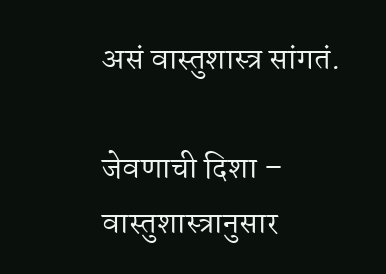असं वास्तुशास्त्र सांगतं.

जेवणाची दिशा – वास्तुशास्त्रानुसार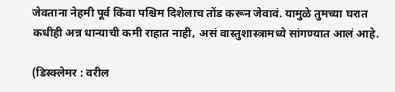जेवताना नेहमी पूर्व किंवा पश्चिम दिशेलाच तोंड करून जेवावं. यामुळे तुमच्या घरात कधीही अन्न धान्याची कमी राहात नाही, असं वास्तुशास्त्रामध्ये सांगण्यात आलं आहे.

(डिस्क्लेमर : वरील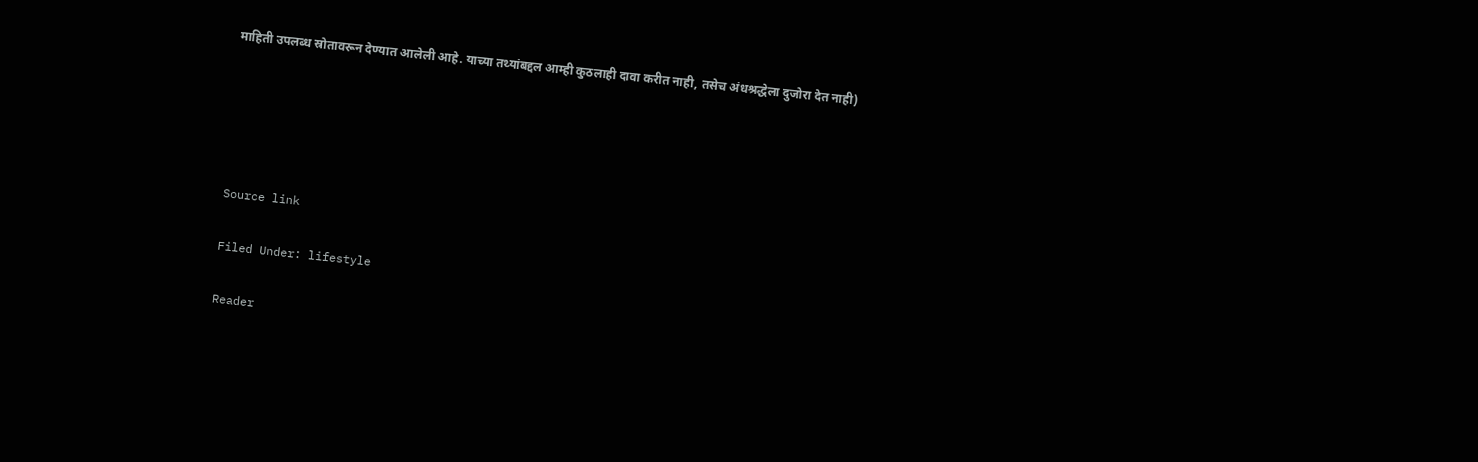माहिती उपलब्ध स्रोतावरून देण्यात आलेली आहे. याच्या तथ्यांबद्दल आम्ही कुठलाही दावा करीत नाही, तसेच अंधश्रद्धेला दुजोरा देत नाही)





Source link

Filed Under: lifestyle

Reader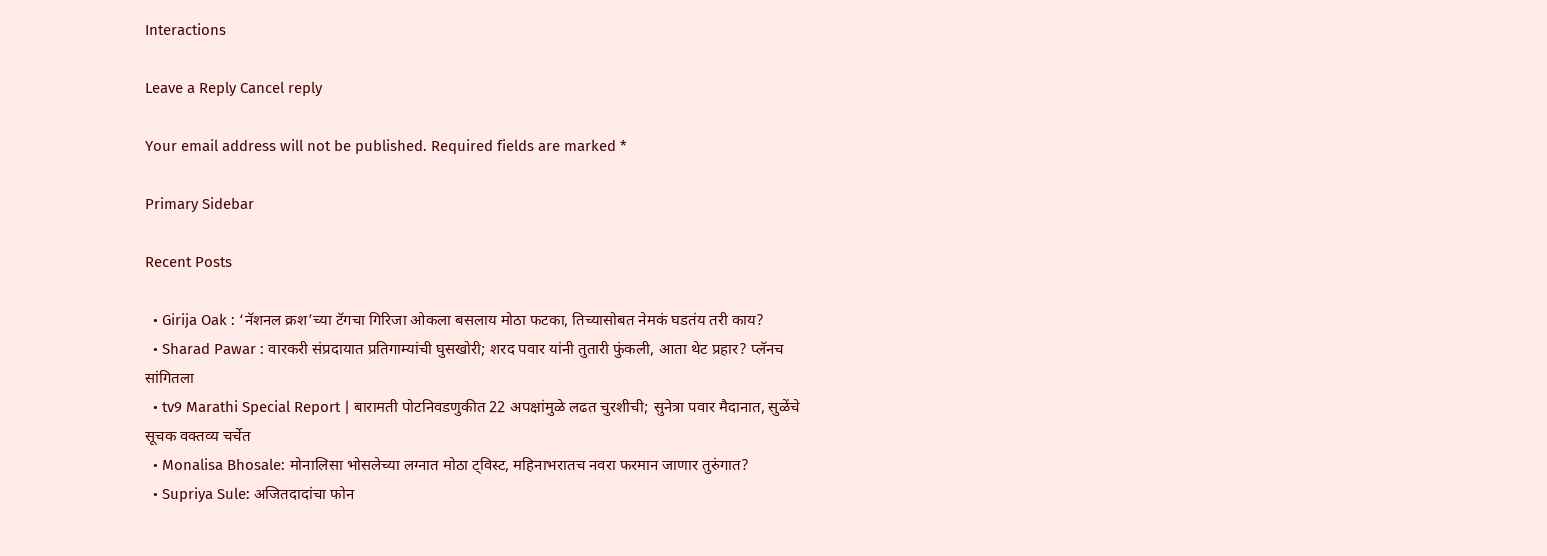Interactions

Leave a Reply Cancel reply

Your email address will not be published. Required fields are marked *

Primary Sidebar

Recent Posts

  • Girija Oak : ‘नॅशनल क्रश’च्या टॅगचा गिरिजा ओकला बसलाय मोठा फटका, तिच्यासोबत नेमकं घडतंय तरी काय?
  • Sharad Pawar : वारकरी संप्रदायात प्रतिगाम्यांची घुसखोरी; शरद पवार यांनी तुतारी फुंकली, आता थेट प्रहार? प्लॅनच सांगितला
  • tv9 Marathi Special Report | बारामती पोटनिवडणुकीत 22 अपक्षांमुळे लढत चुरशीची; सुनेत्रा पवार मैदानात, सुळेंचे सूचक वक्तव्य चर्चेत
  • Monalisa Bhosale: मोनालिसा भोसलेच्या लग्नात मोठा ट्विस्ट, महिनाभरातच नवरा फरमान जाणार तुरुंगात?
  • Supriya Sule: अजितदादांचा फोन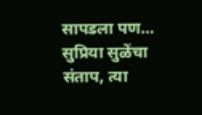सापडला पण… सुप्रिया सुळेंचा संताप, त्या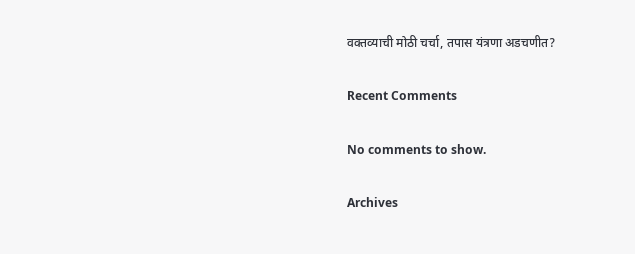वक्तव्याची मोठी चर्चा, तपास यंत्रणा अडचणीत?

Recent Comments

No comments to show.

Archives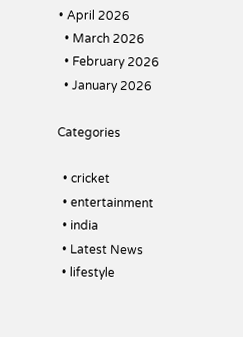• April 2026
  • March 2026
  • February 2026
  • January 2026

Categories

  • cricket
  • entertainment
  • india
  • Latest News
  • lifestyle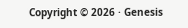Copyright © 2026 · Genesis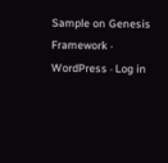Sample on Genesis Framework · WordPress · Log in